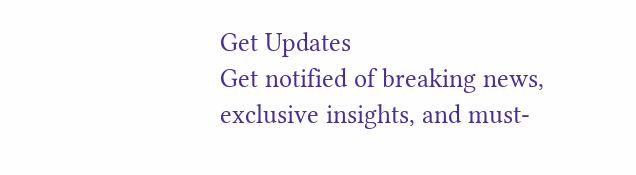Get Updates
Get notified of breaking news, exclusive insights, and must-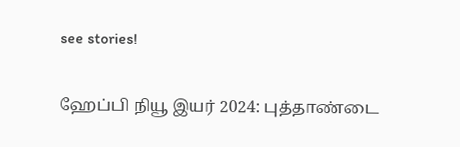see stories!

ஹேப்பி நியூ இயர் 2024: புத்தாண்டை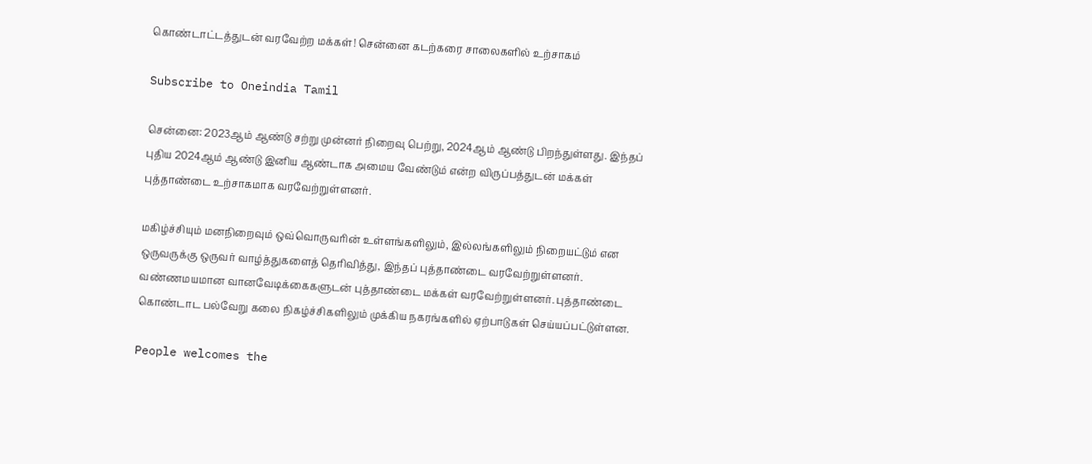கொண்டாட்டத்துடன் வரவேற்ற மக்கள்! சென்னை கடற்கரை சாலைகளில் உற்சாகம்

Subscribe to Oneindia Tamil

சென்னை: 2023ஆம் ஆண்டு சற்று முன்னர் நிறைவு பெற்று, 2024ஆம் ஆண்டு பிறந்துள்ளது. இந்தப் புதிய 2024ஆம் ஆண்டு இனிய ஆண்டாக அமைய வேண்டும் என்ற விருப்பத்துடன் மக்கள் புத்தாண்டை உற்சாகமாக வரவேற்றுள்ளனர்.

மகிழ்ச்சியும் மனநிறைவும் ஒவ்வொருவரின் உள்ளங்களிலும், இல்லங்களிலும் நிறையட்டும் என ஒருவருக்கு ஒருவர் வாழ்த்துகளைத் தெரிவித்து, இந்தப் புத்தாண்டை வரவேற்றுள்ளனர். வண்ணமயமான வானவேடிக்கைகளுடன் புத்தாண்டை மக்கள் வரவேற்றுள்ளனர். புத்தாண்டை கொண்டாட பல்வேறு கலை நிகழ்ச்சிகளிலும் முக்கிய நகரங்களில் ஏற்பாடுகள் செய்யப்பட்டுள்ளன.

People welcomes the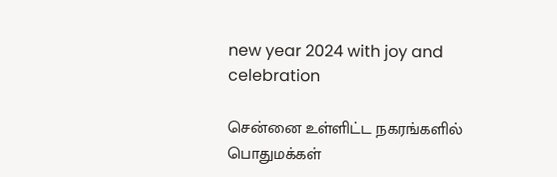new year 2024 with joy and celebration

சென்னை உள்ளிட்ட நகரங்களில் பொதுமக்கள்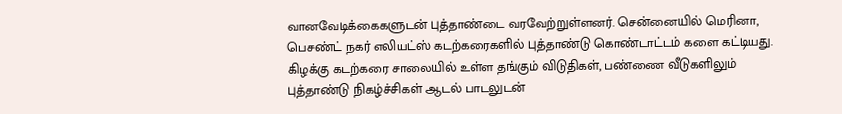வானவேடிக்கைகளுடன் புத்தாண்டை வரவேற்றுள்ளனர். சென்னையில் மெரினா, பெசண்ட் நகர் எலியட்ஸ் கடற்கரைகளில் புத்தாண்டு கொண்டாட்டம் களை கட்டியது. கிழக்கு கடற்கரை சாலையில் உள்ள தங்கும் விடுதிகள், பண்ணை வீடுகளிலும் புத்தாண்டு நிகழ்ச்சிகள் ஆடல் பாடலுடன்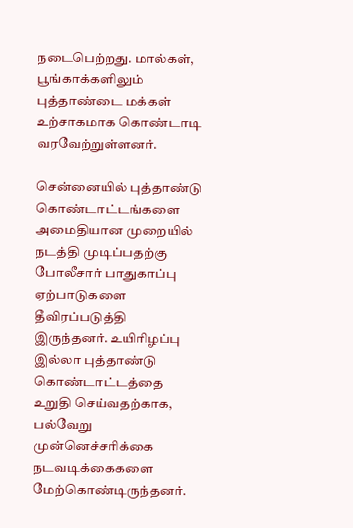நடைபெற்றது. மால்கள், பூங்காக்களிலும் புத்தாண்டை மக்கள் உற்சாகமாக கொண்டாடி வரவேற்றுள்ளனர்.

சென்னையில் புத்தாண்டு கொண்டாட்டங்களை அமைதியான முறையில் நடத்தி முடிப்பதற்கு போலீசார் பாதுகாப்பு ஏற்பாடுகளை தீவிரப்படுத்தி இருந்தனர். உயிரிழப்பு இல்லா புத்தாண்டு கொண்டாட்டத்தை உறுதி செய்வதற்காக, பல்வேறு முன்னெச்சரிக்கை நடவடிக்கைகளை மேற்கொண்டிருந்தனர்.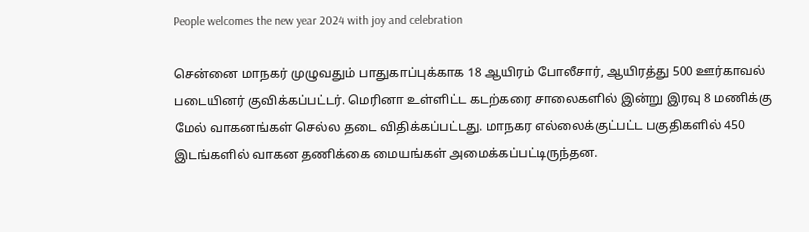People welcomes the new year 2024 with joy and celebration

சென்னை மாநகர் முழுவதும் பாதுகாப்புக்காக 18 ஆயிரம் போலீசார், ஆயிரத்து 500 ஊர்காவல் படையினர் குவிக்கப்பட்டர். மெரினா உள்ளிட்ட கடற்கரை சாலைகளில் இன்று இரவு 8 மணிக்கு மேல் வாகனங்கள் செல்ல தடை விதிக்கப்பட்டது. மாநகர எல்லைக்குட்பட்ட பகுதிகளில் 450 இடங்களில் வாகன தணிக்கை மையங்கள் அமைக்கப்பட்டிருந்தன.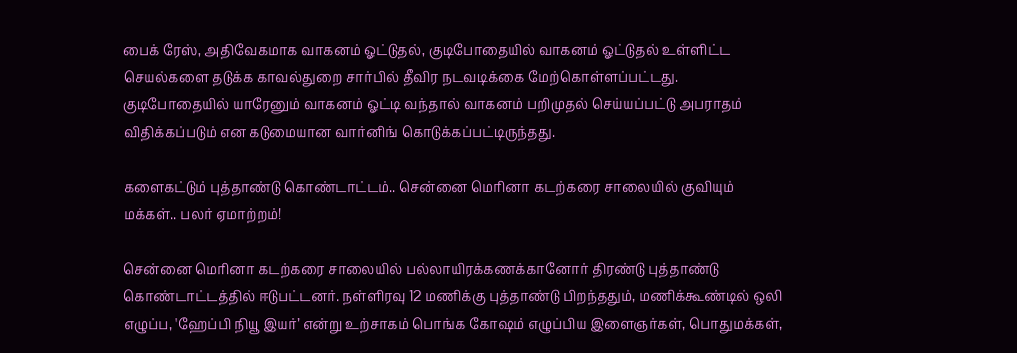பைக் ரேஸ், அதிவேகமாக வாகனம் ஓட்டுதல், குடிபோதையில் வாகனம் ஓட்டுதல் உள்ளிட்ட செயல்களை தடுக்க காவல்துறை சார்பில் தீவிர நடவடிக்கை மேற்கொள்ளப்பட்டது. குடிபோதையில் யாரேனும் வாகனம் ஓட்டி வந்தால் வாகனம் பறிமுதல் செய்யப்பட்டு அபராதம் விதிக்கப்படும் என கடுமையான வார்னிங் கொடுக்கப்பட்டிருந்தது.

களைகட்டும் புத்தாண்டு கொண்டாட்டம்.. சென்னை மெரினா கடற்கரை சாலையில் குவியும் மக்கள்.. பலர் ஏமாற்றம்!

சென்னை மெரினா கடற்கரை சாலையில் பல்லாயிரக்கணக்கானோர் திரண்டு புத்தாண்டு கொண்டாட்டத்தில் ஈடுபட்டனர். நள்ளிரவு 12 மணிக்கு புத்தாண்டு பிறந்ததும், மணிக்கூண்டில் ஒலி எழுப்ப, 'ஹேப்பி நியூ இயர்’ என்று உற்சாகம் பொங்க கோ‌ஷம் எழுப்பிய இளைஞர்கள், பொதுமக்கள்,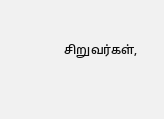சிறுவர்கள்,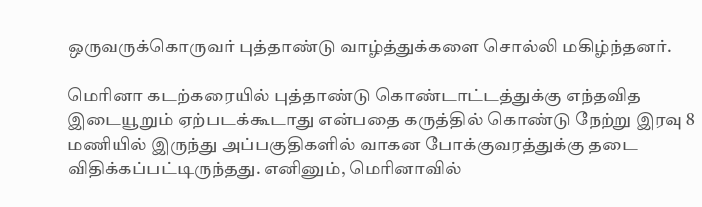ஒருவருக்கொருவர் புத்தாண்டு வாழ்த்துக்களை சொல்லி மகிழ்ந்தனர்.

மெரினா கடற்கரையில் புத்தாண்டு கொண்டாட்டத்துக்கு எந்தவித இடையூறும் ஏற்படக்கூடாது என்பதை கருத்தில் கொண்டு நேற்று இரவு 8 மணியில் இருந்து அப்பகுதிகளில் வாகன போக்குவரத்துக்கு தடை விதிக்கப்பட்டிருந்தது. எனினும், மெரினாவில்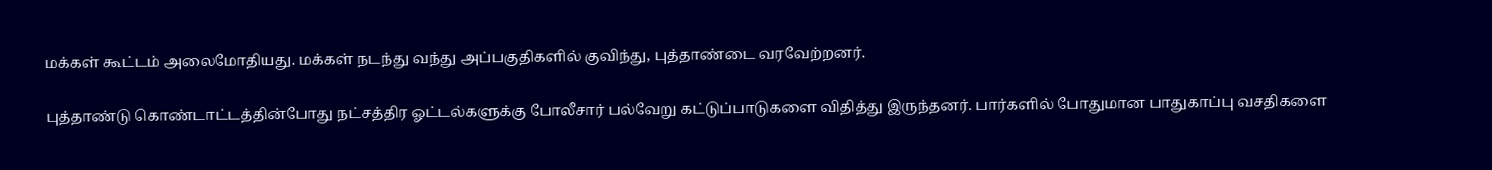மக்கள் கூட்டம் அலைமோதியது. மக்கள் நடந்து வந்து அப்பகுதிகளில் குவிந்து, புத்தாண்டை வரவேற்றனர்.

புத்தாண்டு கொண்டாட்டத்தின்போது நட்சத்திர ஓட்டல்களுக்கு போலீசார் பல்வேறு கட்டுப்பாடுகளை விதித்து இருந்தனர். பார்களில் போதுமான பாதுகாப்பு வசதிகளை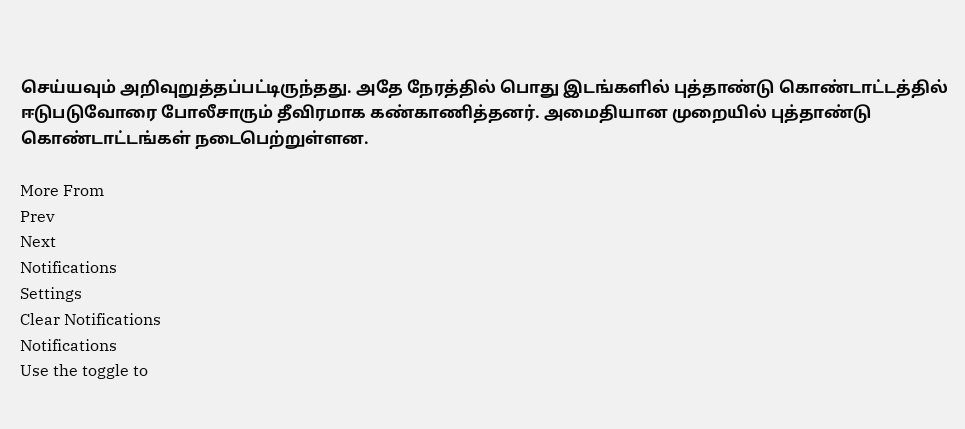செய்யவும் அறிவுறுத்தப்பட்டிருந்தது. அதே நேரத்தில் பொது இடங்களில் புத்தாண்டு கொண்டாட்டத்தில் ஈடுபடுவோரை போலீசாரும் தீவிரமாக கண்காணித்தனர். அமைதியான முறையில் புத்தாண்டு கொண்டாட்டங்கள் நடைபெற்றுள்ளன.

More From
Prev
Next
Notifications
Settings
Clear Notifications
Notifications
Use the toggle to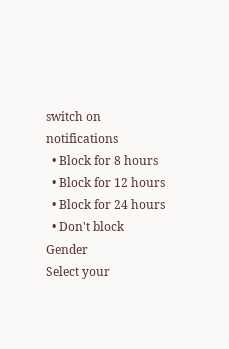switch on notifications
  • Block for 8 hours
  • Block for 12 hours
  • Block for 24 hours
  • Don't block
Gender
Select your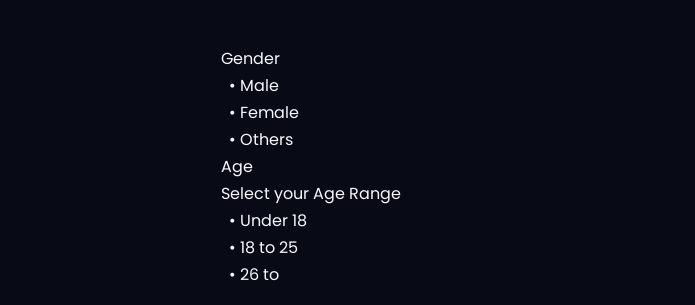Gender
  • Male
  • Female
  • Others
Age
Select your Age Range
  • Under 18
  • 18 to 25
  • 26 to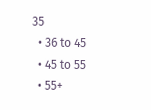35
  • 36 to 45
  • 45 to 55
  • 55+